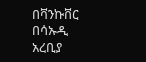በቫንኩቨር በሳኡዲ አረቢያ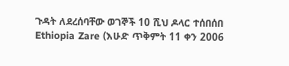ጉዳት ለደረሰባቸው ወገኞች 10 ሺህ ዶላር ተሰበሰበ
Ethiopia Zare (እሁድ ጥቅምት 11 ቀን 2006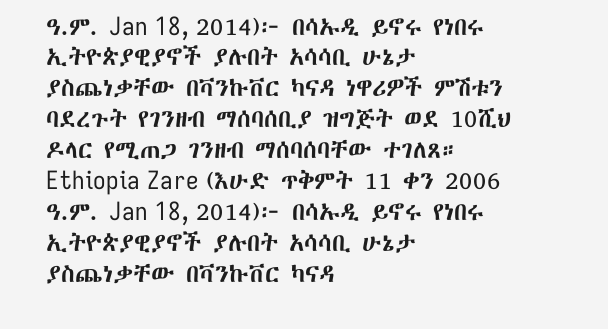ዓ.ም. Jan 18, 2014)፦ በሳኡዲ ይኖሩ የነበሩ ኢትዮጵያዊያኖች ያሉበት አሳሳቢ ሁኔታ ያስጨነቃቸው በቫንኩቨር ካናዳ ነዋሪዎች ምሽቱን ባደረጉት የገንዘብ ማሰባሰቢያ ዝግጅት ወደ 10ሺህ ዶላር የሚጠጋ ገንዘብ ማሰባሰባቸው ተገለጸ።
Ethiopia Zare (እሁድ ጥቅምት 11 ቀን 2006 ዓ.ም. Jan 18, 2014)፦ በሳኡዲ ይኖሩ የነበሩ ኢትዮጵያዊያኖች ያሉበት አሳሳቢ ሁኔታ ያስጨነቃቸው በቫንኩቨር ካናዳ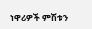ነዋሪዎች ምሽቱን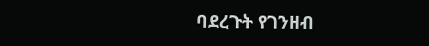ባደረጉት የገንዘብ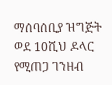ማሰባሰቢያ ዝግጅት ወደ 10ሺህ ዶላር የሚጠጋ ገንዘብ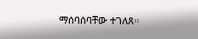ማሰባሰባቸው ተገለጸ።